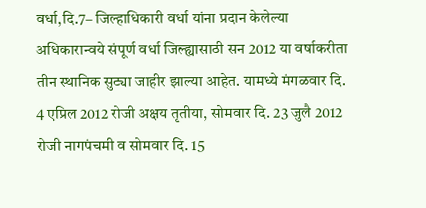वर्धा,दि.7– जिल्हाधिकारी वर्धा यांना प्रदान केलेल्या अधिकारान्वये संपूर्ण वर्धा जिल्ह्यासाठी सन 2012 या वर्षाकरीता तीन स्थानिक सुट्या जाहीर झाल्या आहेत. यामध्ये मंगळवार दि. 4 एप्रिल 2012 रोजी अक्षय तृतीया, सोमवार दि. 23 जुलै 2012 रोजी नागपंचमी व सोमवार दि. 15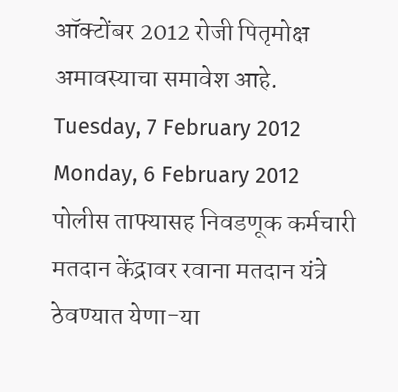ऑक्टोंबर 2012 रोजी पितृमोक्ष अमावस्याचा समावेश आहे.
Tuesday, 7 February 2012
Monday, 6 February 2012
पोलीस ताफ्यासह निवडणूक कर्मचारी मतदान केंद्रावर रवाना मतदान यंत्रे ठेवण्यात येणा-या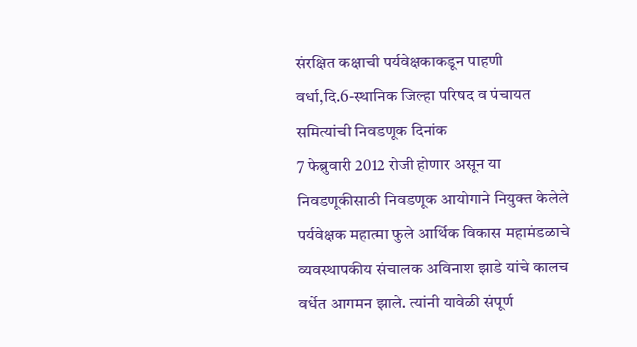संरक्षित कक्षाची पर्यवेक्षकाकडून पाहणी
वर्धा,दि.6-स्थानिक जिल्हा परिषद व पंचायत समित्यांची निवडणूक दिनांक
7 फेब्रुवारी 2012 रोजी होणार असून या निवडणूकीसाठी निवडणूक आयोगाने नियुक्त केलेले पर्यवेक्षक महात्मा फुले आर्थिक विकास महामंडळाचे व्यवस्थापकीय संचालक अविनाश झाडे यांचे कालच वर्धेत आगमन झाले. त्यांनी यावेळी संपूर्ण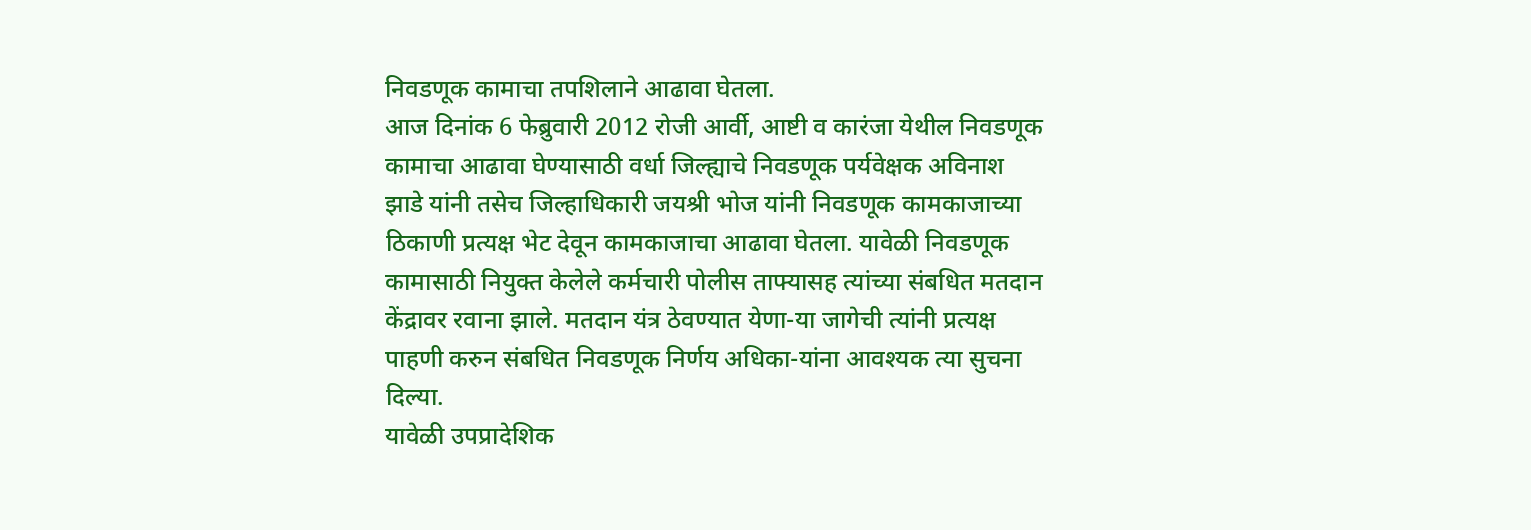निवडणूक कामाचा तपशिलाने आढावा घेतला.
आज दिनांक 6 फेब्रुवारी 2012 रोजी आर्वी, आष्टी व कारंजा येथील निवडणूक कामाचा आढावा घेण्यासाठी वर्धा जिल्ह्याचे निवडणूक पर्यवेक्षक अविनाश झाडे यांनी तसेच जिल्हाधिकारी जयश्री भोज यांनी निवडणूक कामकाजाच्या ठिकाणी प्रत्यक्ष भेट देवून कामकाजाचा आढावा घेतला. यावेळी निवडणूक कामासाठी नियुक्त केलेले कर्मचारी पोलीस ताफ्यासह त्यांच्या संबधित मतदान केंद्रावर रवाना झाले. मतदान यंत्र ठेवण्यात येणा-या जागेची त्यांनी प्रत्यक्ष पाहणी करुन संबधित निवडणूक निर्णय अधिका-यांना आवश्यक त्या सुचना दिल्या.
यावेळी उपप्रादेशिक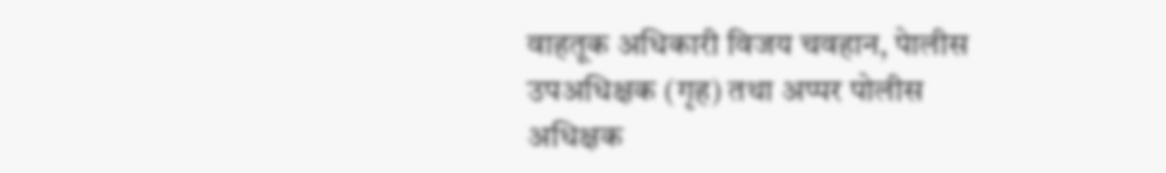वाहतूक अधिकारी विजय चवहान, पेालीस उपअधिक्षक (गृह) तथा अप्पर पोलीस अधिक्षक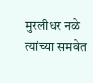मुरलीधर नळे त्यांच्या समवेत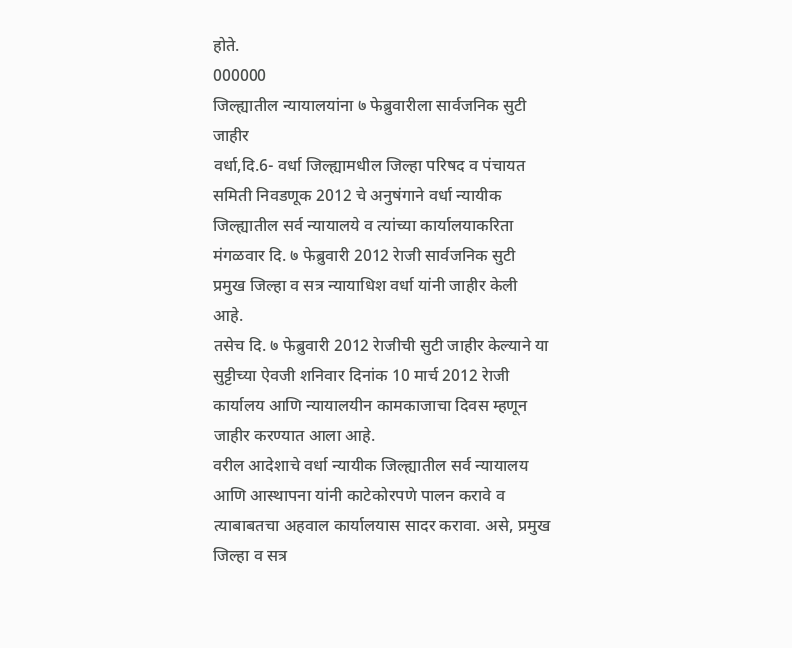होते.
000000
जिल्ह्यातील न्यायालयांना ७ फेब्रुवारीला सार्वजनिक सुटी जाहीर
वर्धा,दि.6- वर्धा जिल्ह्यामधील जिल्हा परिषद व पंचायत समिती निवडणूक 2012 चे अनुषंगाने वर्धा न्यायीक जिल्ह्यातील सर्व न्यायालये व त्यांच्या कार्यालयाकरिता मंगळवार दि. ७ फेब्रुवारी 2012 रेाजी सार्वजनिक सुटी प्रमुख जिल्हा व सत्र न्यायाधिश वर्धा यांनी जाहीर केली आहे.
तसेच दि. ७ फेब्रुवारी 2012 रेाजीची सुटी जाहीर केल्याने या सुट्टीच्या ऐवजी शनिवार दिनांक 10 मार्च 2012 रेाजी कार्यालय आणि न्यायालयीन कामकाजाचा दिवस म्हणून जाहीर करण्यात आला आहे.
वरील आदेशाचे वर्धा न्यायीक जिल्ह्यातील सर्व न्यायालय आणि आस्थापना यांनी काटेकोरपणे पालन करावे व त्याबाबतचा अहवाल कार्यालयास सादर करावा. असे, प्रमुख जिल्हा व सत्र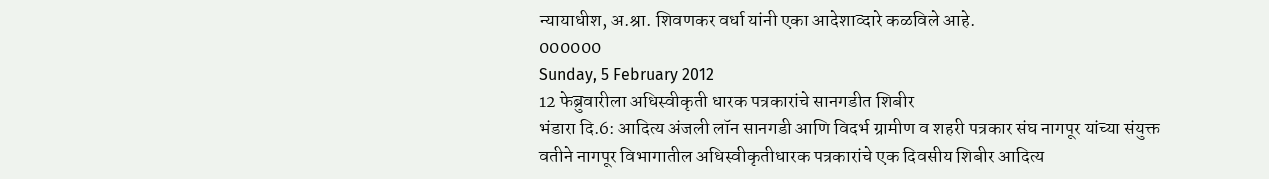न्यायाधीश, अ.श्रा. शिवणकर वर्धा यांनी एका आदेशाव्दारे कळविले आहे.
000000
Sunday, 5 February 2012
12 फेब्रुवारीला अधिस्वीकृती धारक पत्रकारांचे सानगडीत शिबीर
भंडारा दि.6: आदित्य अंजली लॉन सानगडी आणि विदर्भ ग्रामीण व शहरी पत्रकार संघ नागपूर यांच्या संयुक्त वतीने नागपूर विभागातील अधिस्वीकृतीधारक पत्रकारांचे एक दिवसीय शिबीर आदित्य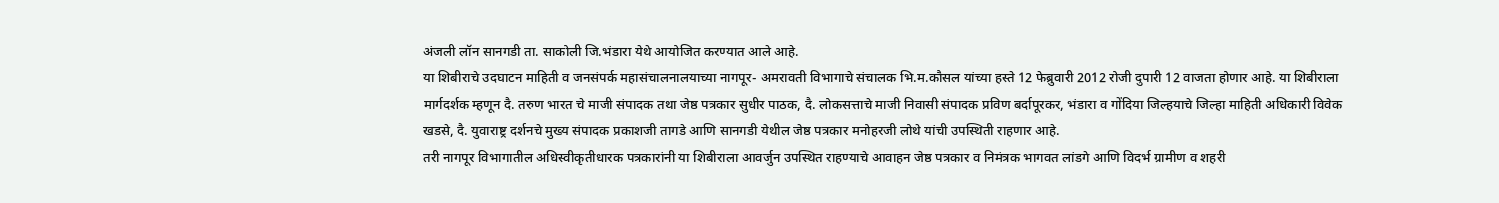अंजली लॉन सानगडी ता. साकोली जि.भंडारा येथे आयोजित करण्यात आले आहे.
या शिबीराचे उदघाटन माहिती व जनसंपर्क महासंचालनालयाच्या नागपूर- अमरावती विभागाचे संचालक भि.म.कौसल यांच्या हस्ते 12 फेब्रुवारी 2012 रोजी दुपारी 12 वाजता होणार आहे. या शिबीराला मार्गदर्शक म्हणून दै. तरुण भारत चे माजी संपादक तथा जेष्ठ पत्रकार सुधीर पाठक, दै. लोकसत्ताचे माजी निवासी संपादक प्रविण बर्दापूरकर, भंडारा व गोंदिया जिल्हयाचे जिल्हा माहिती अधिकारी विवेक खडसे, दै. युवाराष्ट्र दर्शनचे मुख्य संपादक प्रकाशजी तागडे आणि सानगडी येथील जेष्ठ पत्रकार मनोहरजी लोथे यांची उपस्थिती राहणार आहे.
तरी नागपूर विभागातील अधिस्वीकृतीधारक पत्रकारांनी या शिबीराला आवर्जुन उपस्थित राहण्याचे आवाहन जेष्ठ पत्रकार व निमंत्रक भागवत लांडगे आणि विदर्भ ग्रामीण व शहरी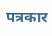पत्रकार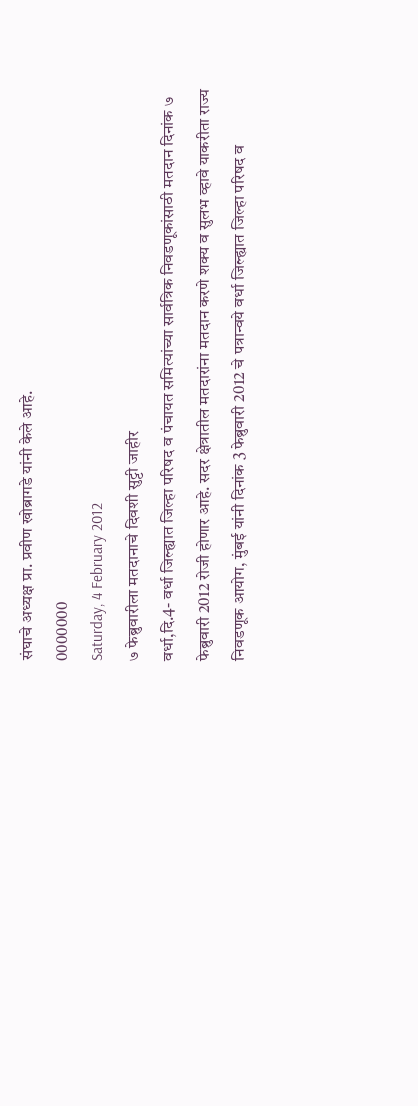संघाचे अध्यक्ष प्रा. प्रवीण खोब्रागडे यांनी केले आहे.
0000000
Saturday, 4 February 2012
७ फेब्रुवारीला मतदानाचे दिवशी सुट्टी जाहीर
वर्धा,दि.4- वर्धा जिल्ह्यात जिल्हा परिषद व पंचायत समित्यांच्या सार्वत्रिक निवडणूकांसाठी मतदान दिनांक ७ फेब्रुवारी 2012 रोजी होणार आहे. सदर क्षेत्रातील मतदारांना मतदान करणे शक्य व सुलभ व्हावे याकरीता राज्य निवडणूक आयोग, मुंबई यांनी दिनांक 3 फेब्रुवारी 2012 चे पत्रान्वये वर्धा जिल्ह्यात जिल्हा परिषद व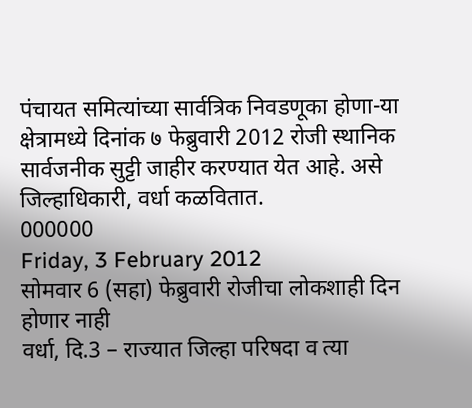पंचायत समित्यांच्या सार्वत्रिक निवडणूका होणा-या क्षेत्रामध्ये दिनांक ७ फेब्रुवारी 2012 रोजी स्थानिक सार्वजनीक सुट्टी जाहीर करण्यात येत आहे. असे जिल्हाधिकारी, वर्धा कळवितात.
000000
Friday, 3 February 2012
सोमवार 6 (सहा) फेब्रुवारी रोजीचा लोकशाही दिन होणार नाही
वर्धा, दि.3 – राज्यात जिल्हा परिषदा व त्या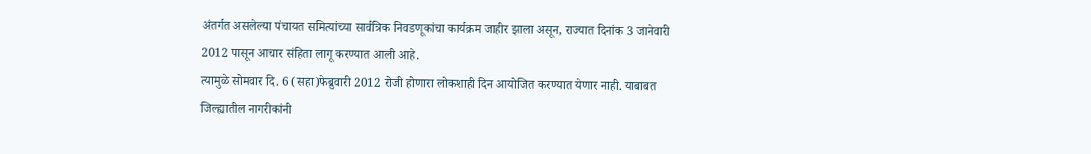अंतर्गत असलेल्या पंचायत समित्यांच्या सार्वत्रिक निवडणूकांचा कार्यक्रम जाहीर झाला असून, राज्यात दिनांक 3 जानेवारी 2012 पासून आचार संहिता लागू करण्यात आली आहे.
त्यामुळे सोमवार दि. 6 (सहा)फेब्रुवारी 2012 रोजी होणारा लोकशाही दिन आयोजित करण्यात येणार नाही. याबाबत जिल्ह्यातील नागरीकांनी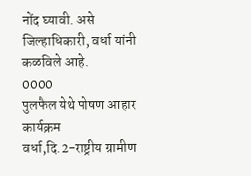नोंद घ्यावी. असे जिल्हाधिकारी, वर्धा यांनी कळविले आहे.
0000
पुलफैल येथे पोषण आहार कार्यक्रम
वर्धा,दि.2-राष्ट्रीय ग्रामीण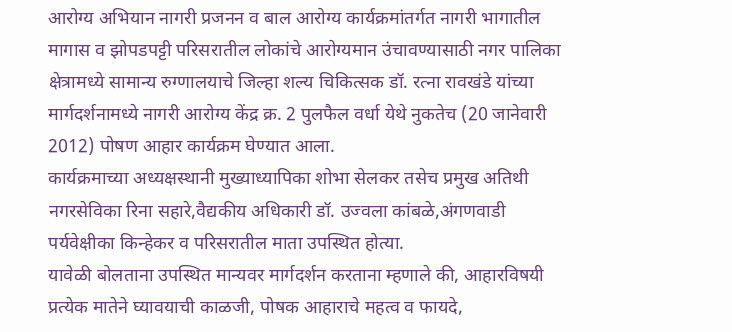आरोग्य अभियान नागरी प्रजनन व बाल आरोग्य कार्यक्रमांतर्गत नागरी भागातील मागास व झोपडपट्टी परिसरातील लोकांचे आरोग्यमान उंचावण्यासाठी नगर पालिका क्षेत्रामध्ये सामान्य रुग्णालयाचे जिल्हा शल्य चिकित्सक डॉ. रत्ना रावखंडे यांच्या मार्गदर्शनामध्ये नागरी आरोग्य केंद्र क्र. 2 पुलफैल वर्धा येथे नुकतेच (20 जानेवारी 2012) पोषण आहार कार्यक्रम घेण्यात आला.
कार्यक्रमाच्या अध्यक्षस्थानी मुख्याध्यापिका शोभा सेलकर तसेच प्रमुख अतिथी नगरसेविका रिना सहारे,वैद्यकीय अधिकारी डॉ. उज्वला कांबळे,अंगणवाडी पर्यवेक्षीका किन्हेकर व परिसरातील माता उपस्थित होत्या.
यावेळी बोलताना उपस्थित मान्यवर मार्गदर्शन करताना म्हणाले की, आहारविषयी प्रत्येक मातेने घ्यावयाची काळजी, पोषक आहाराचे महत्व व फायदे,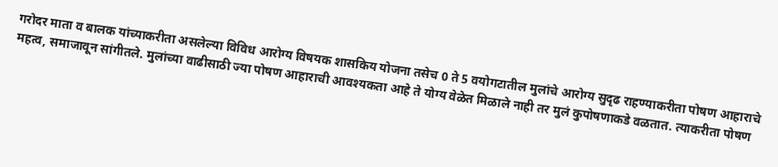गरोदर माता व बालक यांच्याकरीता असलेल्या विविध आरोग्य विषयक शासकिय योजना तसेच 0 ते 5 वयोगटातील मुलांचे आरोग्य सुदृढ राहण्याकरीता पोषण आहाराचे महत्व, समाजावून सांगीतले. मुलांच्या वाढीसाठी ज्या पोषण आहाराची आवश्यकता आहे ते योग्य वेळेत मिळाले नाही तर मुलं कुपोषणाकडे वळतात. त्याकरीता पोषण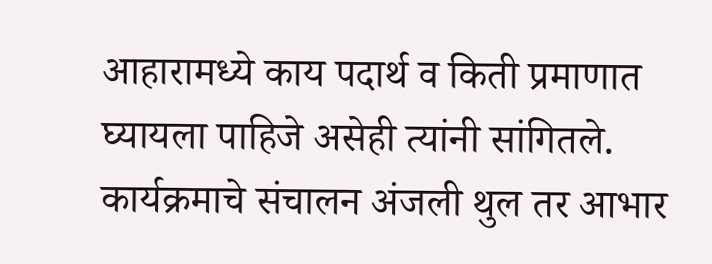आहारामध्ये काय पदार्थ व किती प्रमाणात घ्यायला पाहिजे असेही त्यांनी सांगितले.
कार्यक्रमाचे संचालन अंजली थुल तर आभार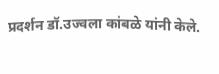प्रदर्शन डॉ.उज्वला कांबळे यांनी केले.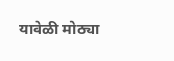यावेळी मोठ्या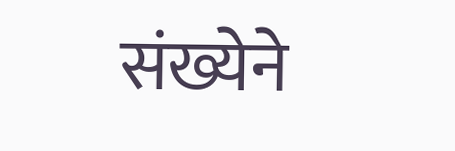संख्येने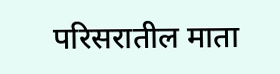परिसरातील माता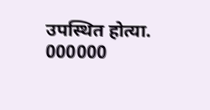उपस्थित होत्या.
000000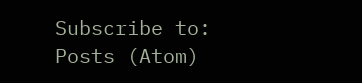Subscribe to:
Posts (Atom)